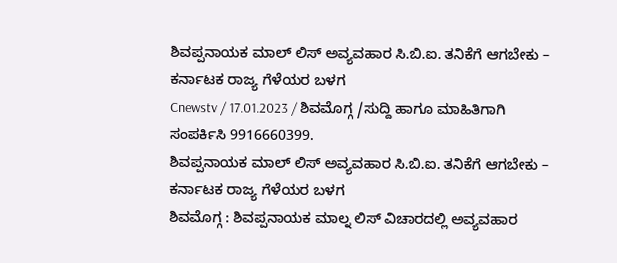ಶಿವಪ್ಪನಾಯಕ ಮಾಲ್ ಲಿಸ್ ಅವ್ಯವಹಾರ ಸಿ.ಬಿ.ಐ. ತನಿಕೆಗೆ ಆಗಬೇಕು – ಕರ್ನಾಟಕ ರಾಜ್ಯ ಗೆಳೆಯರ ಬಳಗ
Cnewstv / 17.01.2023 / ಶಿವಮೊಗ್ಗ /ಸುದ್ದಿ ಹಾಗೂ ಮಾಹಿತಿಗಾಗಿ ಸಂಪರ್ಕಿಸಿ 9916660399.
ಶಿವಪ್ಪನಾಯಕ ಮಾಲ್ ಲಿಸ್ ಅವ್ಯವಹಾರ ಸಿ.ಬಿ.ಐ. ತನಿಕೆಗೆ ಆಗಬೇಕು – ಕರ್ನಾಟಕ ರಾಜ್ಯ ಗೆಳೆಯರ ಬಳಗ
ಶಿವಮೊಗ್ಗ : ಶಿವಪ್ಪನಾಯಕ ಮಾಲ್ನ ಲಿಸ್ ವಿಚಾರದಲ್ಲಿ ಅವ್ಯವಹಾರ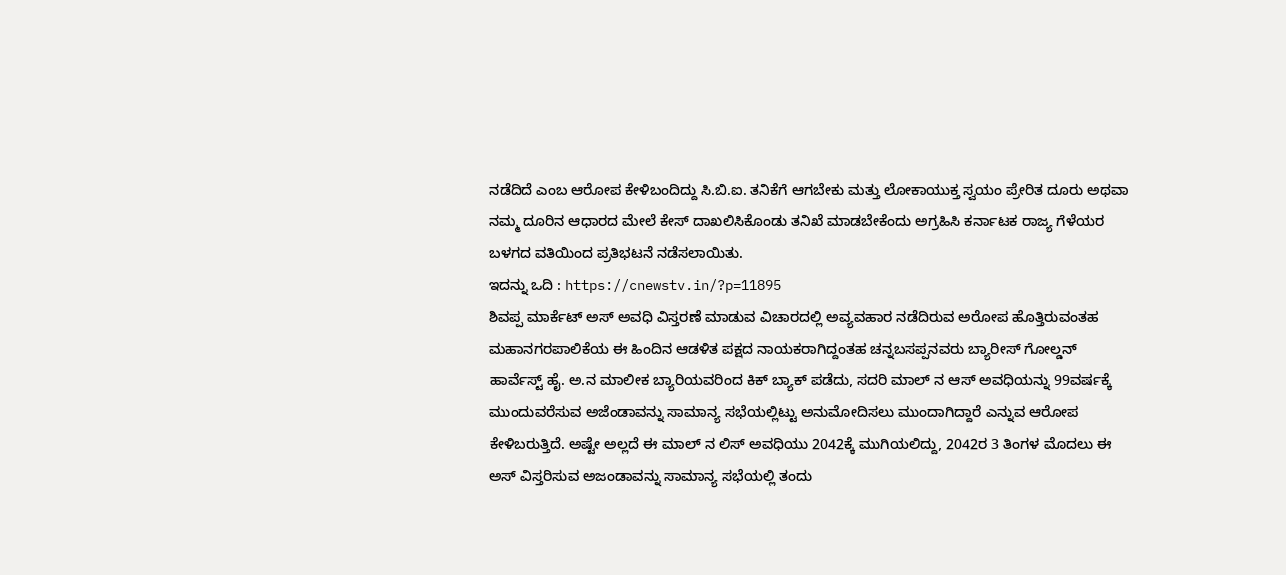ನಡೆದಿದೆ ಎಂಬ ಆರೋಪ ಕೇಳಿಬಂದಿದ್ದು ಸಿ.ಬಿ.ಐ. ತನಿಕೆಗೆ ಆಗಬೇಕು ಮತ್ತು ಲೋಕಾಯುಕ್ತ ಸ್ವಯಂ ಪ್ರೇರಿತ ದೂರು ಅಥವಾ ನಮ್ಮ ದೂರಿನ ಆಧಾರದ ಮೇಲೆ ಕೇಸ್ ದಾಖಲಿಸಿಕೊಂಡು ತನಿಖೆ ಮಾಡಬೇಕೆಂದು ಅಗ್ರಹಿಸಿ ಕರ್ನಾಟಕ ರಾಜ್ಯ ಗೆಳೆಯರ ಬಳಗದ ವತಿಯಿಂದ ಪ್ರತಿಭಟನೆ ನಡೆಸಲಾಯಿತು.
ಇದನ್ನು ಒದಿ : https://cnewstv.in/?p=11895
ಶಿವಪ್ಪ ಮಾರ್ಕೆಟ್ ಅಸ್ ಅವಧಿ ವಿಸ್ತರಣೆ ಮಾಡುವ ವಿಚಾರದಲ್ಲಿ ಅವ್ಯವಹಾರ ನಡೆದಿರುವ ಅರೋಪ ಹೊತ್ತಿರುವಂತಹ ಮಹಾನಗರಪಾಲಿಕೆಯ ಈ ಹಿಂದಿನ ಆಡಳಿತ ಪಕ್ಷದ ನಾಯಕರಾಗಿದ್ದಂತಹ ಚನ್ನಬಸಪ್ಪನವರು ಬ್ಯಾರೀಸ್ ಗೋಲ್ಡನ್ ಹಾರ್ವೆಸ್ಟ್ ಹೈ. ಅ.ನ ಮಾಲೀಕ ಬ್ಯಾರಿಯವರಿಂದ ಕಿಕ್ ಬ್ಯಾಕ್ ಪಡೆದು, ಸದರಿ ಮಾಲ್ ನ ಆಸ್ ಅವಧಿಯನ್ನು 99ವರ್ಷಕ್ಕೆ ಮುಂದುವರೆಸುವ ಅಜೆಂಡಾವನ್ನು ಸಾಮಾನ್ಯ ಸಭೆಯಲ್ಲಿಟ್ಟು ಅನುಮೋದಿಸಲು ಮುಂದಾಗಿದ್ದಾರೆ ಎನ್ನುವ ಆರೋಪ ಕೇಳಿಬರುತ್ತಿದೆ. ಅಷ್ಟೇ ಅಲ್ಲದೆ ಈ ಮಾಲ್ ನ ಲಿಸ್ ಅವಧಿಯು 2042ಕ್ಕೆ ಮುಗಿಯಲಿದ್ದು, 2042ರ 3 ತಿಂಗಳ ಮೊದಲು ಈ ಅಸ್ ವಿಸ್ತರಿಸುವ ಅಜಂಡಾವನ್ನು ಸಾಮಾನ್ಯ ಸಭೆಯಲ್ಲಿ ತಂದು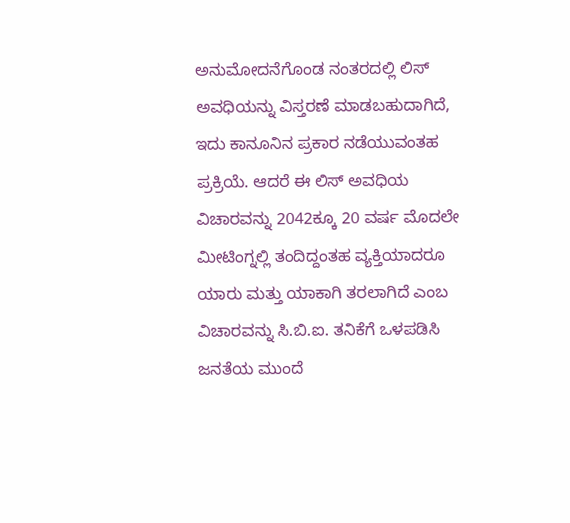ಅನುಮೋದನೆಗೊಂಡ ನಂತರದಲ್ಲಿ ಲಿಸ್ ಅವಧಿಯನ್ನು ವಿಸ್ತರಣೆ ಮಾಡಬಹುದಾಗಿದೆ, ಇದು ಕಾನೂನಿನ ಪ್ರಕಾರ ನಡೆಯುವಂತಹ ಪ್ರಕ್ರಿಯೆ. ಆದರೆ ಈ ಲಿಸ್ ಅವಧಿಯ ವಿಚಾರವನ್ನು 2042ಕ್ಕೂ 20 ವರ್ಷ ಮೊದಲೇ ಮೀಟಿಂಗ್ನಲ್ಲಿ ತಂದಿದ್ದಂತಹ ವ್ಯಕ್ತಿಯಾದರೂ ಯಾರು ಮತ್ತು ಯಾಕಾಗಿ ತರಲಾಗಿದೆ ಎಂಬ ವಿಚಾರವನ್ನು ಸಿ.ಬಿ.ಐ. ತನಿಕೆಗೆ ಒಳಪಡಿಸಿ ಜನತೆಯ ಮುಂದೆ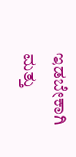ಇಡಬೇಕಾಗಿ ಮತ್ತು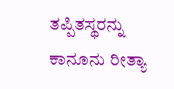ತಪ್ಪಿತಸ್ಥರನ್ನು ಕಾನೂನು ರೀತ್ಯಾ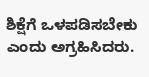ಶಿಕ್ಷೆಗೆ ಒಳಪಡಿಸಬೇಕು ಎಂದು ಅಗ್ರಹಿಸಿದರು.